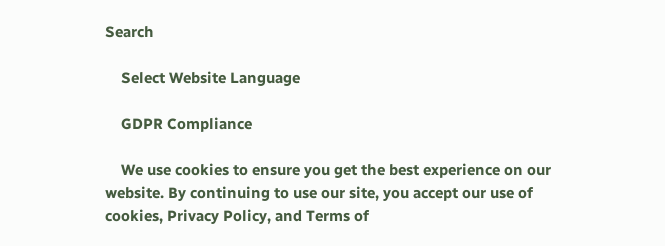Search

    Select Website Language

    GDPR Compliance

    We use cookies to ensure you get the best experience on our website. By continuing to use our site, you accept our use of cookies, Privacy Policy, and Terms of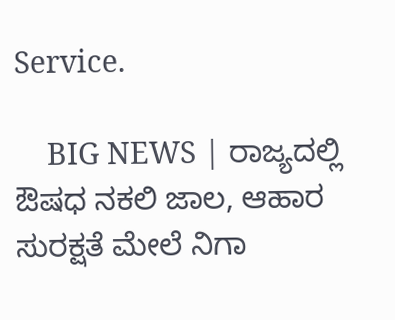Service.

    BIG NEWS | ರಾಜ್ಯದಲ್ಲಿ ಔಷಧ ನಕಲಿ ಜಾಲ, ಆಹಾರ ಸುರಕ್ಷತೆ ಮೇಲೆ ನಿಗಾ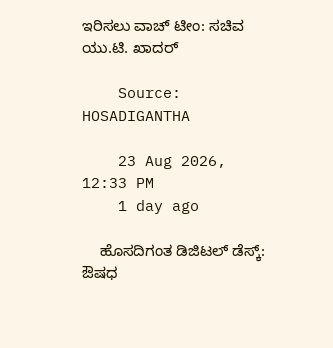ಇರಿಸಲು ವಾಚ್ ಟೀಂ: ಸಚಿವ ಯು.ಟಿ. ಖಾದರ್

    Source: HOSADIGANTHA

    23 Aug 2026, 12:33 PM
    1 day ago

    ಹೊಸದಿಗಂತ ಡಿಜಿಟಲ್ ಡೆಸ್ಕ್: ಔಷಧ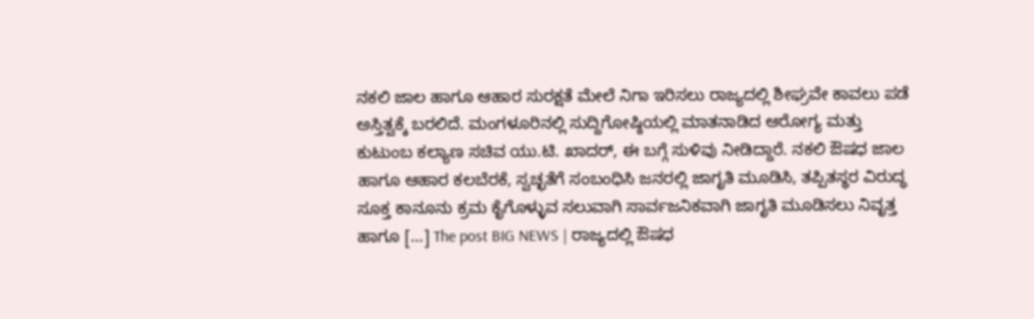ನಕಲಿ ಜಾಲ ಹಾಗೂ ಆಹಾರ ಸುರಕ್ಷತೆ ಮೇಲೆ ನಿಗಾ ಇರಿಸಲು ರಾಜ್ಯದಲ್ಲಿ ಶೀಘ್ರವೇ ಕಾವಲು ಪಡೆ ಅಸ್ತಿತ್ವಕ್ಕೆ ಬರಲಿದೆ. ಮಂಗಳೂರಿನಲ್ಲಿ ಸುದ್ದಿಗೋಷ್ಠಿಯಲ್ಲಿ ಮಾತನಾಡಿದ ಆರೋಗ್ಯ ಮತ್ತು ಕುಟುಂಬ ಕಲ್ಯಾಣ ಸಚಿವ ಯು.ಟಿ. ಖಾದರ್, ಈ ಬಗ್ಗೆ ಸುಳಿವು ನೀಡಿದ್ದಾರೆ. ನಕಲಿ ಔಷಧ ಜಾಲ ಹಾಗೂ ಆಹಾರ ಕಲಬೆರಕೆ, ಸ್ವಚ್ಛತೆಗೆ ಸಂಬಂಧಿಸಿ ಜನರಲ್ಲಿ ಜಾಗೃತಿ ಮೂಡಿಸಿ, ತಪ್ಪಿತಸ್ಥರ ವಿರುದ್ಧ ಸೂಕ್ತ ಕಾನೂನು ಕ್ರಮ ಕೈಗೊಳ್ಳುವ ಸಲುವಾಗಿ ಸಾರ್ವಜನಿಕವಾಗಿ ಜಾಗೃತಿ ಮೂಡಿಸಲು ನಿವೃತ್ತ ಹಾಗೂ […] The post BIG NEWS | ರಾಜ್ಯದಲ್ಲಿ ಔಷಧ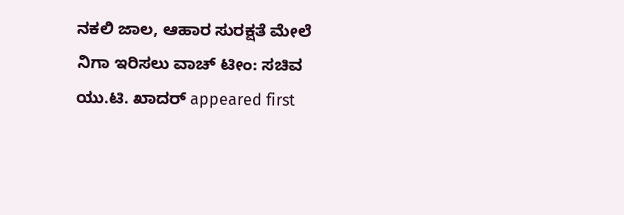ನಕಲಿ ಜಾಲ, ಆಹಾರ ಸುರಕ್ಷತೆ ಮೇಲೆ ನಿಗಾ ಇರಿಸಲು ವಾಚ್ ಟೀಂ: ಸಚಿವ ಯು.ಟಿ. ಖಾದರ್ appeared first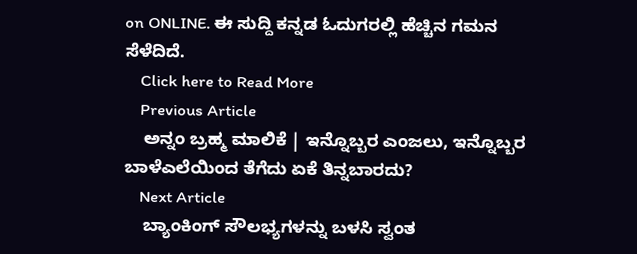on ONLINE. ಈ ಸುದ್ದಿ ಕನ್ನಡ ಓದುಗರಲ್ಲಿ ಹೆಚ್ಚಿನ ಗಮನ ಸೆಳೆದಿದೆ.
    Click here to Read More
    Previous Article
    ಅನ್ನಂ ಬ್ರಹ್ಮ ಮಾಲಿಕೆ | ಇನ್ನೊಬ್ಬರ ಎಂಜಲು, ಇನ್ನೊಬ್ಬರ ಬಾಳೆಎಲೆಯಿಂದ ತೆಗೆದು ಏಕೆ ತಿನ್ನಬಾರದು?
    Next Article
    ಬ್ಯಾಂಕಿಂಗ್ ಸೌಲಭ್ಯಗಳನ್ನು ಬಳಸಿ ಸ್ವಂತ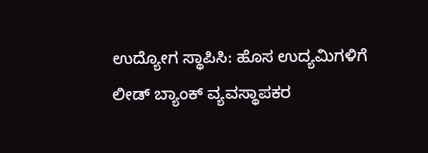ಉದ್ಯೋಗ ಸ್ಥಾಪಿಸಿ: ಹೊಸ ಉದ್ಯಮಿಗಳಿಗೆ ಲೀಡ್ ಬ್ಯಾಂಕ್ ವ್ಯವಸ್ಥಾಪಕರ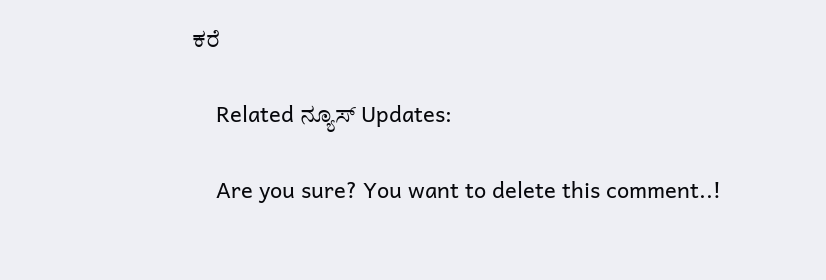ಕರೆ

    Related ನ್ಯೂಸ್ Updates:

    Are you sure? You want to delete this comment..!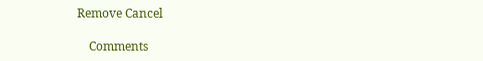Remove Cancel

    Comments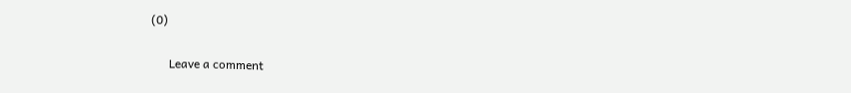(0)

      Leave a comment